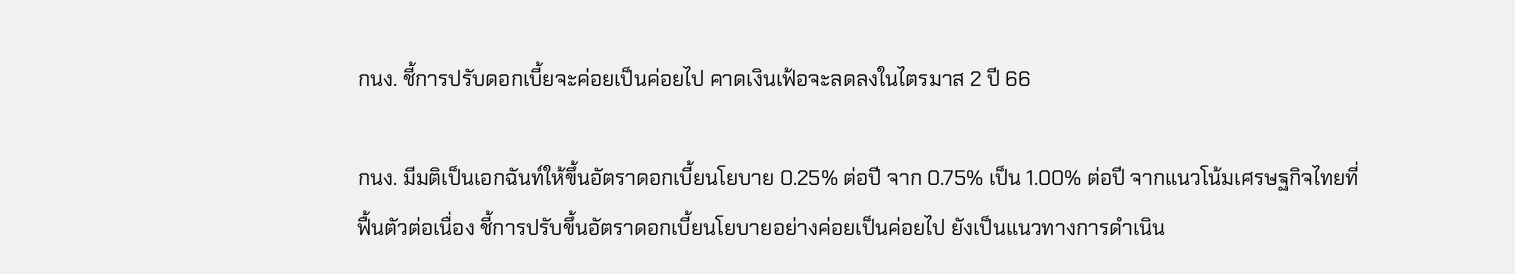กนง. ชี้การปรับดอกเบี้ยจะค่อยเป็นค่อยไป คาดเงินเฟ้อจะลดลงในไตรมาส 2 ปี 66

กนง. มีมติเป็นเอกฉันท์ให้ขึ้นอัตราดอกเบี้ยนโยบาย 0.25% ต่อปี จาก 0.75% เป็น 1.00% ต่อปี จากแนวโน้มเศรษฐกิจไทยที่ฟื้นตัวต่อเนื่อง ชี้การปรับขึ้นอัตราดอกเบี้ยนโยบายอย่างค่อยเป็นค่อยไป ยังเป็นแนวทางการดำเนิน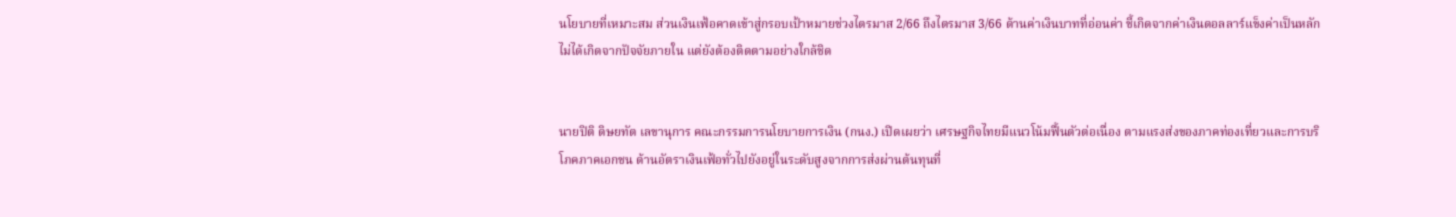นโยบายที่เหมาะสม ส่วนเงินเฟ้อคาดเข้าสู่กรอบเป้าหมายช่วงไตรมาส 2/66 ถึงไตรมาส 3/66 ด้านค่าเงินบาทที่อ่อนค่า ชี้เกิดจากค่าเงินดอลลาร์แข็งค่าเป็นหลัก ไม่ได้เกิดจากปัจจัยภายใน แต่ยังต้องติดตามอย่างใกล้ชิด


นายปิติ ดิษยทัต เลขานุการ คณะกรรมการนโยบายการเงิน (กนง.) เปิดเผยว่า เศรษฐกิจไทยมีแนวโน้มฟื้นตัวต่อเนื่อง ตามแรงส่งของภาคท่องเที่ยวและการบริโภคภาคเอกชน ด้านอัตราเงินเฟ้อทั่วไปยังอยู่ในระดับสูงจากการส่งผ่านต้นทุนที่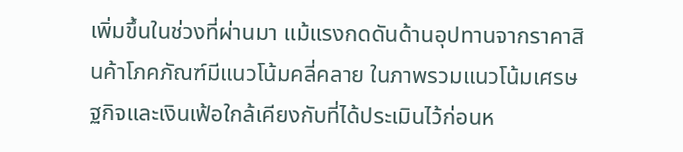เพิ่มขึ้นในช่วงที่ผ่านมา แม้แรงกดดันด้านอุปทานจากราคาสินค้าโภคภัณฑ์มีแนวโน้มคลี่คลาย ในภาพรวมแนวโน้มเศรษฐกิจและเงินเฟ้อใกล้เคียงกับที่ได้ประเมินไว้ก่อนห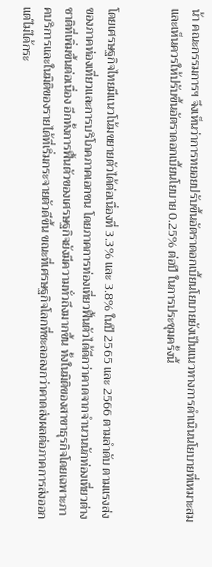น้า คณะกรรมการฯ จึงเห็นว่าการทยอยปรับขึ้นอัตราดอกเบี้ยนโยบายยังเป็นแนวทางการดำเนินนโยบายที่เหมาะสม และเห็นควรให้ปรับขึ้นอัตราดอกเบี้ยนโยบาย 0.25% ต่อปี ในการประชุมครั้งนี้


โดยเศรษฐกิจไทยมีแนวโน้มขยายตัวได้ต่อเนื่องที่ 3.3% และ 3.8% ในปี 2565 และ 2566 ตามลำดับ ตามแรงส่งของภาคท่องเที่ยวและการบริโภคภาคเอกชน โดยภาคการท่องเที่ยวฟื้นตัวได้ดีกว่าคาดจากจำนวนนักท่องเที่ยวต่างชาติที่เพิ่มขึ้นต่อเนื่อง อีกทั้งการฟื้นตัวของเศรษฐกิจยังมีความทั่วถึงมากขึ้น ทั้งในมิติของสาขาธุรกิจโดยเฉพาะภาคบริการและในมิติของรายได้ที่เริ่มกระจายตัวดีขึ้น ขณะที่เศรษฐกิจโลกที่ชะลอลงกว่าคาดส่งผลต่อภาคการส่งออก แต่ไม่ได้กระ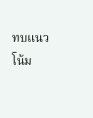ทบแนวโน้ม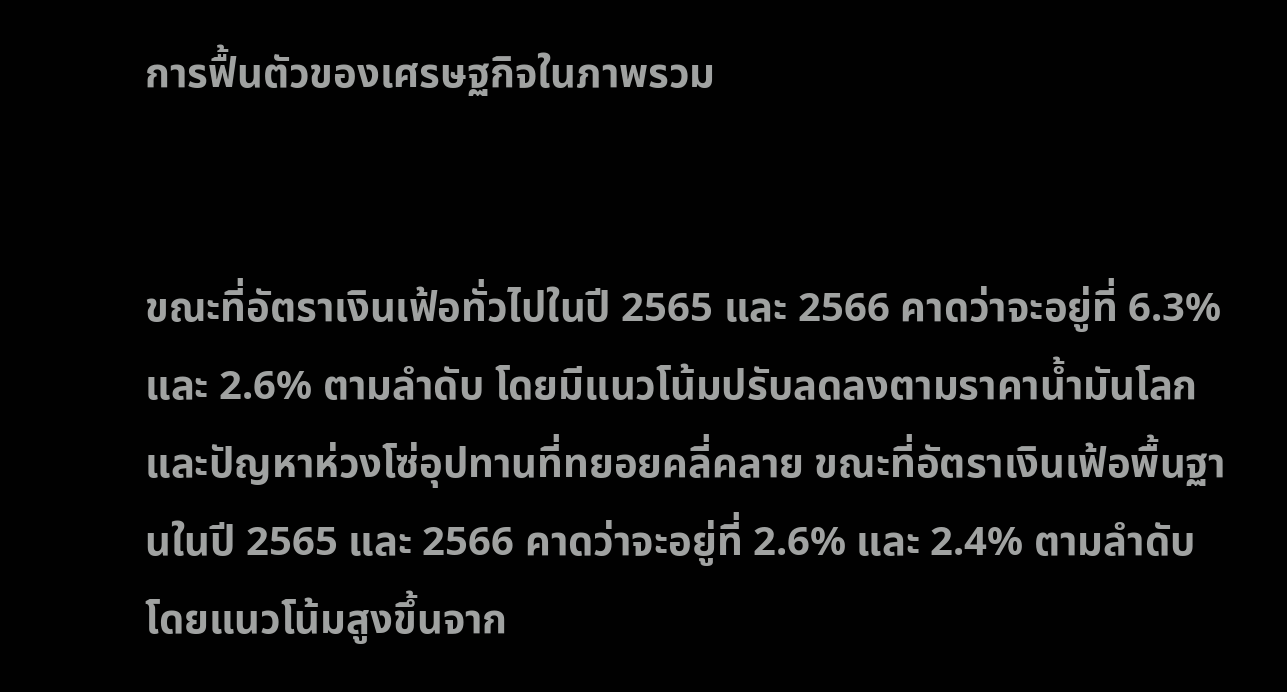การฟื้นตัวของเศรษฐกิจในภาพรวม


ขณะที่อัตราเงินเฟ้อทั่วไปในปี 2565 และ 2566 คาดว่าจะอยู่ที่ 6.3% และ 2.6% ตามลำดับ โดยมีแนวโน้มปรับลดลงตามราคาน้ำมันโลกและปัญหาห่วงโซ่อุปทานที่ทยอยคลี่คลาย ขณะที่อัตราเงินเฟ้อพื้นฐานในปี 2565 และ 2566 คาดว่าจะอยู่ที่ 2.6% และ 2.4% ตามลำดับ โดยแนวโน้มสูงขึ้นจาก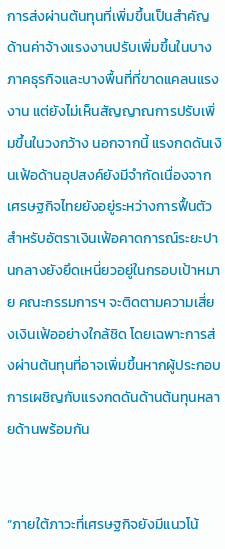การส่งผ่านต้นทุนที่เพิ่มขึ้นเป็นสำคัญ ด้านค่าจ้างแรงงานปรับเพิ่มขึ้นในบางภาคธุรกิจและบางพื้นที่ที่ขาดแคลนแรงงาน แต่ยังไม่เห็นสัญญาณการปรับเพิ่มขึ้นในวงกว้าง นอกจากนี้ แรงกดดันเงินเฟ้อด้านอุปสงค์ยังมีจำกัดเนื่องจากเศรษฐกิจไทยยังอยู่ระหว่างการฟื้นตัว สำหรับอัตราเงินเฟ้อคาดการณ์ระยะปานกลางยังยึดเหนี่ยวอยู่ในกรอบเป้าหมาย คณะกรรมการฯ จะติดตามความเสี่ยงเงินเฟ้ออย่างใกล้ชิด โดยเฉพาะการส่งผ่านต้นทุนที่อาจเพิ่มขึ้นหากผู้ประกอบการเผชิญกับแรงกดดันด้านต้นทุนหลายด้านพร้อมกัน


“ภายใต้ภาวะที่เศรษฐกิจยังมีแนวโน้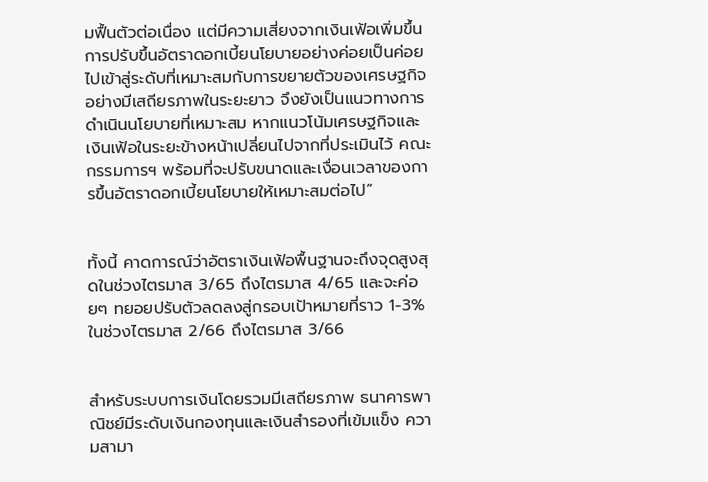มฟื้นตัวต่อเนื่อง แต่มีความเสี่ยงจากเงินเฟ้อเพิ่มขึ้น การปรับขึ้นอัตราดอกเบี้ยนโยบายอย่างค่อยเป็นค่อยไปเข้าสู่ระดับที่เหมาะสมกับการขยายตัวของเศรษฐกิจอย่างมีเสถียรภาพในระยะยาว จึงยังเป็นแนวทางการดำเนินนโยบายที่เหมาะสม หากแนวโน้มเศรษฐกิจและเงินเฟ้อในระยะข้างหน้าเปลี่ยนไปจากที่ประเมินไว้ คณะกรรมการฯ พร้อมที่จะปรับขนาดและเงื่อนเวลาของการขึ้นอัตราดอกเบี้ยนโยบายให้เหมาะสมต่อไป”


ทั้งนี้ คาดการณ์ว่าอัตราเงินเฟ้อพื้นฐานจะถึงจุดสูงสุดในช่วงไตรมาส 3/65 ถึงไตรมาส 4/65 และจะค่อยๆ ทยอยปรับตัวลดลงสู่กรอบเป้าหมายที่ราว 1-3% ในช่วงไตรมาส 2/66 ถึงไตรมาส 3/66


สำหรับระบบการเงินโดยรวมมีเสถียรภาพ ธนาคารพาณิชย์มีระดับเงินกองทุนและเงินสำรองที่เข้มแข็ง ความสามา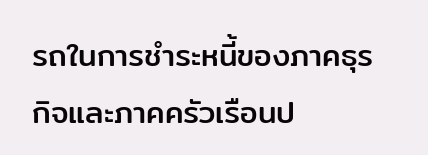รถในการชำระหนี้ของภาคธุรกิจและภาคครัวเรือนป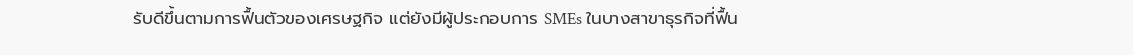รับดีขึ้นตามการฟื้นตัวของเศรษฐกิจ แต่ยังมีผู้ประกอบการ SMEs ในบางสาขาธุรกิจที่ฟื้น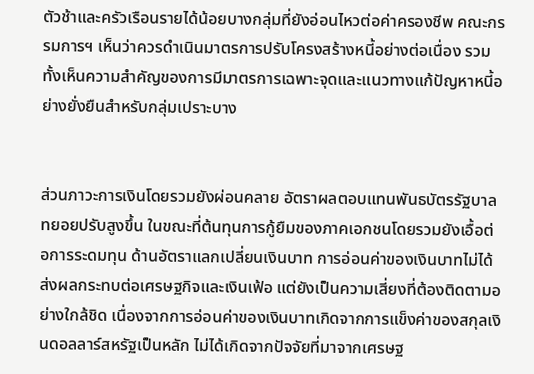ตัวช้าและครัวเรือนรายได้น้อยบางกลุ่มที่ยังอ่อนไหวต่อค่าครองชีพ คณะกรรมการฯ เห็นว่าควรดำเนินมาตรการปรับโครงสร้างหนี้อย่างต่อเนื่อง รวมทั้งเห็นความสำคัญของการมีมาตรการเฉพาะจุดและแนวทางแก้ปัญหาหนี้อย่างยั่งยืนสำหรับกลุ่มเปราะบาง


ส่วนภาวะการเงินโดยรวมยังผ่อนคลาย อัตราผลตอบแทนพันธบัตรรัฐบาลทยอยปรับสูงขึ้น ในขณะที่ต้นทุนการกู้ยืมของภาคเอกชนโดยรวมยังเอื้อต่อการระดมทุน ด้านอัตราแลกเปลี่ยนเงินบาท การอ่อนค่าของเงินบาทไม่ได้ส่งผลกระทบต่อเศรษฐกิจและเงินเฟ้อ แต่ยังเป็นความเสี่ยงที่ต้องติดตามอย่างใกล้ชิด เนื่องจากการอ่อนค่าของเงินบาทเกิดจากการแข็งค่าของสกุลเงินดอลลาร์สหรัฐเป็นหลัก ไม่ได้เกิดจากปัจจัยที่มาจากเศรษฐ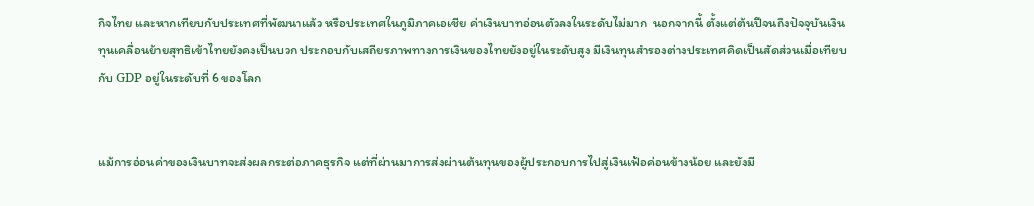กิจไทย และหากเทียบกับประเทศที่พัฒนาแล้ว หรือประเทศในภูมิภาคเอเชีย ค่าเงินบาทอ่อนตัวลงในระดับไม่มาก  นอกจากนี้ ตั้งแต่ต้นปีจนถึงปัจจุบันเงินทุนเคลื่อนย้ายสุทธิเข้าไทยยังคงเป็นบวก ประกอบกับเสถียรภาพทางการเงินของไทยยังอยู่ในระดับสูง มีเงินทุนสำรองต่างประเทศคิดเป็นสัดส่วนเมื่อเทียบกับ GDP อยู่ในระดับที่ 6 ของโลก


แม้การอ่อนค่าของเงินบาทจะส่งผลกระต่อภาคธุรกิจ แต่ที่ผ่านมาการส่งผ่านต้นทุนของผู้ประกอบการไปสู่เงินเฟ้อค่อนข้างน้อย และยังมี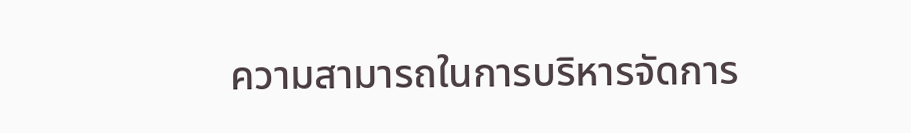ความสามารถในการบริหารจัดการ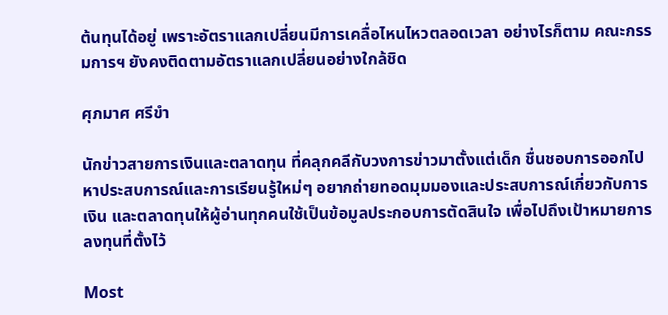ต้นทุนได้อยู่ เพราะอัตราแลกเปลี่ยนมีการเคลื่อไหนไหวตลอดเวลา อย่างไรก็ตาม คณะกรรมการฯ ยังคงติดตามอัตราแลกเปลี่ยนอย่างใกล้ชิด

ศุภมาศ ศรีขำ

นักข่าวสายการเงินและตลาดทุน ที่คลุกคลีกับวงการข่าวมาตั้งแต่เด็ก ชื่นชอบการออกไปหาประสบการณ์และการเรียนรู้ใหม่ๆ อยากถ่ายทอดมุมมองและประสบการณ์เกี่ยวกับการเงิน และตลาดทุนให้ผู้อ่านทุกคนใช้เป็นข้อมูลประกอบการตัดสินใจ เพื่อไปถึงเป้าหมายการลงทุนที่ตั้งไว้

Most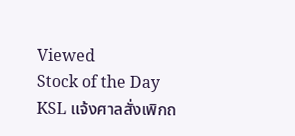Viewed
Stock of the Day
KSL แจ้งศาลสั่งเพิกถ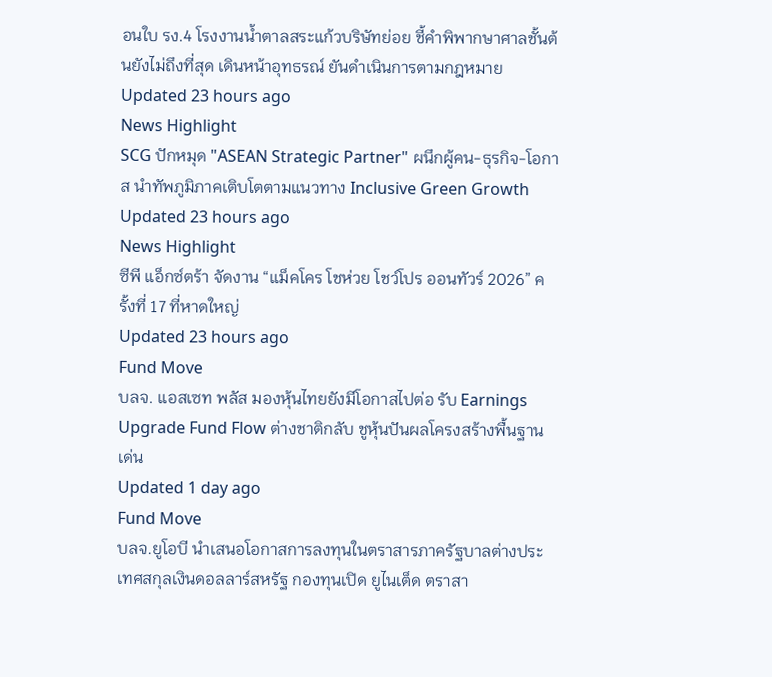อนใบ รง.4 โรงงานน้ำตาลสระแก้วบริษัทย่อย ชี้คำพิพากษาศาลชั้นต้นยังไม่ถึงที่สุด เดินหน้าอุทธรณ์ ยันดำเนินการตามกฎหมาย
Updated 23 hours ago
News Highlight
SCG ปักหมุด "ASEAN Strategic Partner" ผนึกผู้คน-ธุรกิจ-โอกาส นำทัพภูมิภาคเติบโตตามแนวทาง Inclusive Green Growth
Updated 23 hours ago
News Highlight
ซีพี แอ็กซ์ตร้า จัดงาน “แม็คโคร โชห่วย โชว์โปร ออนทัวร์ 2026” ครั้งที่ 17 ที่หาดใหญ่
Updated 23 hours ago
Fund Move
บลจ. แอสเซท พลัส มองหุ้นไทยยังมีโอกาสไปต่อ รับ Earnings Upgrade Fund Flow ต่างชาติกลับ ชูหุ้นปันผลโครงสร้างพื้นฐานเด่น
Updated 1 day ago
Fund Move
บลจ.ยูโอบี นำเสนอโอกาสการลงทุนในตราสารภาครัฐบาลต่างประเทศสกุลเงินดอลลาร์สหรัฐ กองทุนเปิด ยูไนเต็ด ตราสา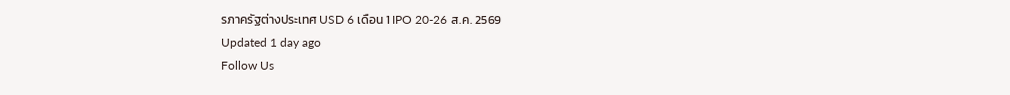รภาครัฐต่างประเทศ USD 6 เดือน 1 IPO 20-26 ส.ค. 2569
Updated 1 day ago
Follow Us